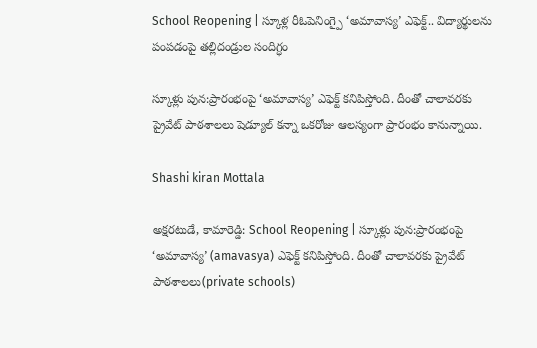School Reopening | స్కూళ్ల రీఓపెనింగ్పై ‘అమావాస్య’ ఎఫెక్ట్.. విద్యార్థులను పంపడంపై తల్లిదండ్రుల సందిగ్ధం

స్కూళ్లు పున:ప్రారంభంపై ‘అమావాస్య’ ఎఫెక్ట్ కనిపిస్తోంది. దీంతో చాలావరకు ప్రైవేట్ పాఠశాలలు షెడ్యూల్ కన్నా ఒకరోజు ఆలస్యంగా ప్రారంభం కానున్నాయి.

Shashi kiran Mottala

అక్షరటుడే, కామారెడ్డి: School Reopening | స్కూళ్లు పున:ప్రారంభంపై ‘అమావాస్య’ (amavasya) ఎఫెక్ట్ కనిపిస్తోంది. దీంతో చాలావరకు ప్రైవేట్ పాఠశాలలు(private schools)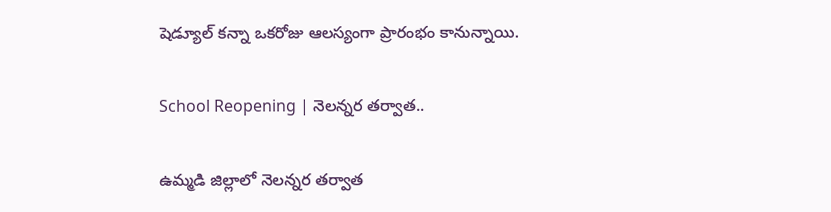షెడ్యూల్ కన్నా ఒకరోజు ఆలస్యంగా ప్రారంభం కానున్నాయి.

School Reopening | నెలన్నర తర్వాత..

ఉమ్మడి జిల్లాలో నెలన్నర తర్వాత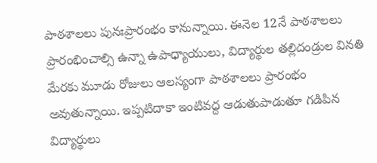పాఠశాలలు పునఃప్రారంభం కానున్నాయి. ఈనెల 12నే పాఠశాలలు ప్రారంభించాల్సి ఉన్నా ఉపాధ్యాయులు, విద్యార్థుల తల్లిదండ్రుల వినతి మేరకు మూడు రోజులు ఆలస్యంగా పాఠశాలలు ప్రారంభం అవుతున్నాయి. ఇప్పటిదాకా ఇంటివద్ద ఆడుతుపాడుతూ గడిపిన విద్యార్థులు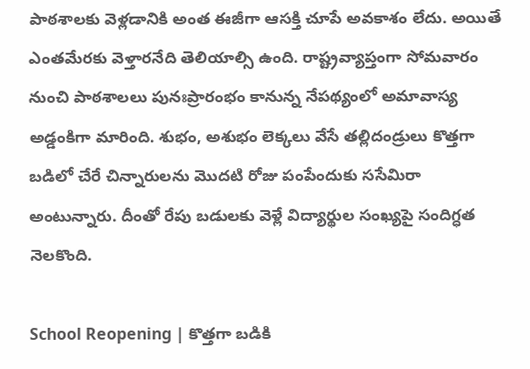పాఠశాలకు వెళ్లడానికి అంత ఈజీగా ఆసక్తి చూపే అవకాశం లేదు. అయితే ఎంతమేరకు వెళ్తారనేది తెలియాల్సి ఉంది. రాష్ట్రవ్యాప్తంగా సోమవారం నుంచి పాఠశాలలు పునఃప్రారంభం కానున్న నేపథ్యంలో అమావాస్య అడ్డంకిగా మారింది. శుభం, అశుభం లెక్కలు వేసే తల్లిదండ్రులు కొత్తగా బడిలో చేరే చిన్నారులను మొదటి రోజు పంపేందుకు ససేమిరా అంటున్నారు. దీంతో రేపు బడులకు వెళ్లే విద్యార్థుల సంఖ్యపై సందిగ్ధత నెలకొంది.

School Reopening | కొత్తగా బడికి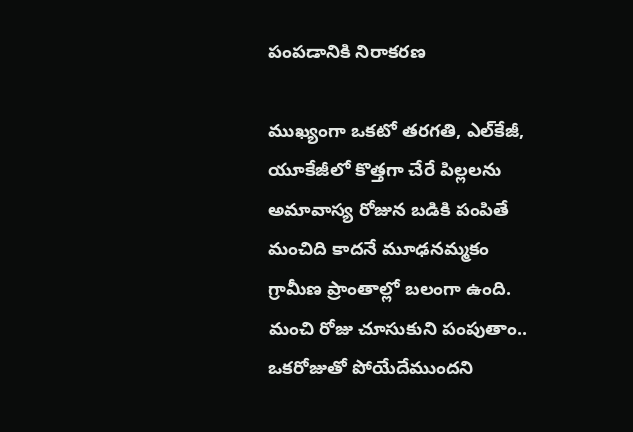పంపడానికి నిరాకరణ

ముఖ్యంగా ఒకటో తరగతి, ఎల్‌కేజీ, యూకేజీలో కొత్తగా చేరే పిల్లలను అమావాస్య రోజున బడికి పంపితే మంచిది కాదనే మూఢనమ్మకం గ్రామీణ ప్రాంతాల్లో బలంగా ఉంది. మంచి రోజు చూసుకుని పంపుతాం.. ఒకరోజుతో పోయేదేముందని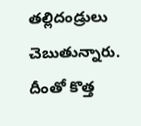తల్లిదండ్రులు చెబుతున్నారు. దీంతో కొత్త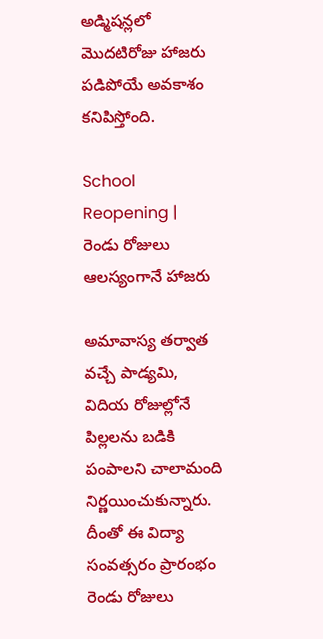అడ్మిషన్లలో మొదటిరోజు హాజరు పడిపోయే అవకాశం కనిపిస్తోంది.

School Reopening | రెండు రోజులు ఆలస్యంగానే హాజరు

అమావాస్య తర్వాత వచ్చే పాడ్యమి, విదియ రోజుల్లోనే పిల్లలను బడికి పంపాలని చాలామంది నిర్ణయించుకున్నారు. దీంతో ఈ విద్యా సంవత్సరం ప్రారంభం రెండు రోజులు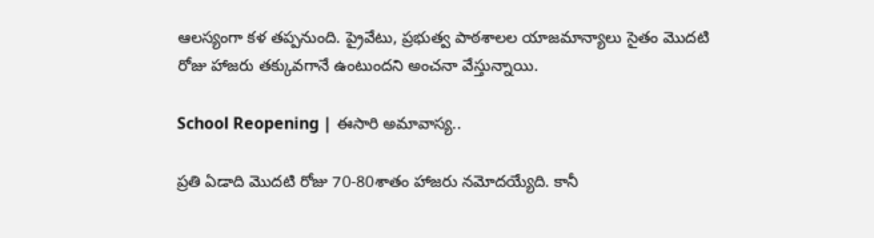ఆలస్యంగా కళ తప్పనుంది. ప్రైవేటు, ప్రభుత్వ పాఠశాలల యాజమాన్యాలు సైతం మొదటి రోజు హాజరు తక్కువగానే ఉంటుందని అంచనా వేస్తున్నాయి.

School Reopening | ఈసారి అమావాస్య..

ప్రతి ఏడాది మొదటి రోజు 70-80శాతం హాజరు నమోదయ్యేది. కానీ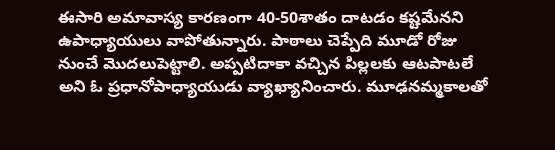ఈసారి అమావాస్య కారణంగా 40-50శాతం దాటడం కష్టమేనని ఉపాధ్యాయులు వాపోతున్నారు. పాఠాలు చెప్పేది మూడో రోజు నుంచే మొదలుపెట్టాలి. అప్పటిదాకా వచ్చిన పిల్లలకు ఆటపాటలే అని ఓ ప్రధానోపాధ్యాయుడు వ్యాఖ్యానించారు. మూఢనమ్మకాలతో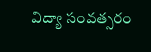విద్యా సంవత్సరం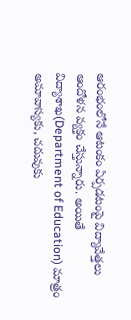ఆరంభంలోనే ఆటంకం ఏర్పడటంపై విద్యావేత్తలు ఆందోళన వ్యక్తం చేస్తున్నారు. అయితే విద్యాశాఖ(Department of Education) మాత్రం అమావాస్యకు, చదువుకు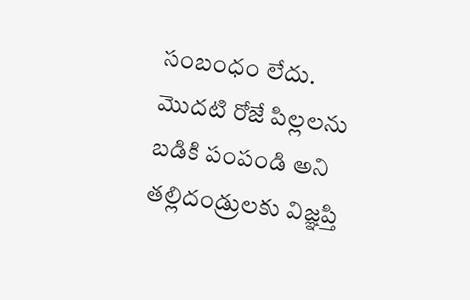సంబంధం లేదు. మొదటి రోజే పిల్లలను బడికి పంపండి అని తల్లిదండ్రులకు విజ్ఞప్తి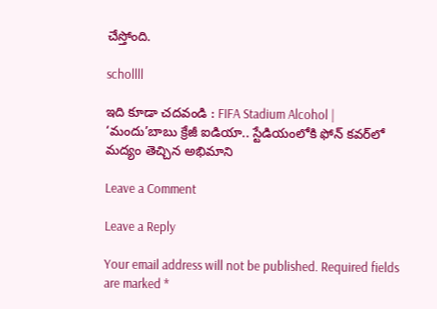చేస్తోంది.

schollll

ఇది కూడా చదవండి : FIFA Stadium Alcohol | ‘మందు’బాబు క్రేజీ ఐడియా.. స్టేడియంలోకి ఫోన్ కవర్‌లో మద్యం తెచ్చిన అభిమాని

Leave a Comment

Leave a Reply

Your email address will not be published. Required fields are marked *